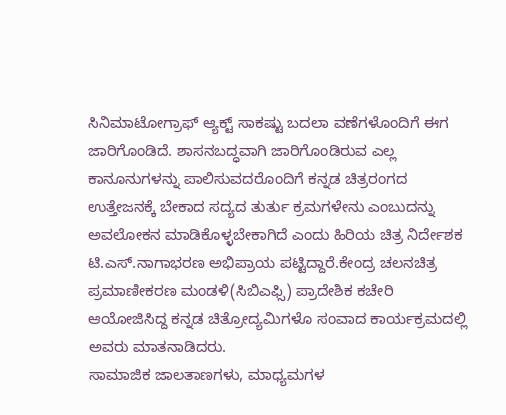ಸಿನಿಮಾಟೋಗ್ರಾಫ್ ಆ್ಯಕ್ಟ್ ಸಾಕಷ್ಟು ಬದಲಾ ವಣೆಗಳೊಂದಿಗೆ ಈಗ ಜಾರಿಗೊಂಡಿದೆ. ಶಾಸನಬದ್ಧವಾಗಿ ಜಾರಿಗೊಂಡಿರುವ ಎಲ್ಲ ಕಾನೂನುಗಳನ್ನು ಪಾಲಿಸುವದರೊಂದಿಗೆ ಕನ್ನಡ ಚಿತ್ರರಂಗದ ಉತ್ತೇಜನಕ್ಕೆ ಬೇಕಾದ ಸದ್ಯದ ತುರ್ತು ಕ್ರಮಗಳೇನು ಎಂಬುದನ್ನು ಅವಲೋಕನ ಮಾಡಿಕೊಳ್ಳಬೇಕಾಗಿದೆ ಎಂದು ಹಿರಿಯ ಚಿತ್ರ ನಿರ್ದೇಶಕ ಟಿ.ಎಸ್.ನಾಗಾಭರಣ ಅಭಿಪ್ರಾಯ ಪಟ್ಟಿದ್ದಾರೆ.ಕೇಂದ್ರ ಚಲನಚಿತ್ರ ಪ್ರಮಾಣೀಕರಣ ಮಂಡಳಿ(ಸಿಬಿಎಫ್ಸಿ) ಪ್ರಾದೇಶಿಕ ಕಚೇರಿ ಆಯೋಜಿಸಿದ್ದ ಕನ್ನಡ ಚಿತ್ರೋದ್ಯಮಿಗಳೊ ಸಂವಾದ ಕಾರ್ಯಕ್ರಮದಲ್ಲಿ ಅವರು ಮಾತನಾಡಿದರು.
ಸಾಮಾಜಿಕ ಜಾಲತಾಣಗಳು, ಮಾಧ್ಯಮಗಳ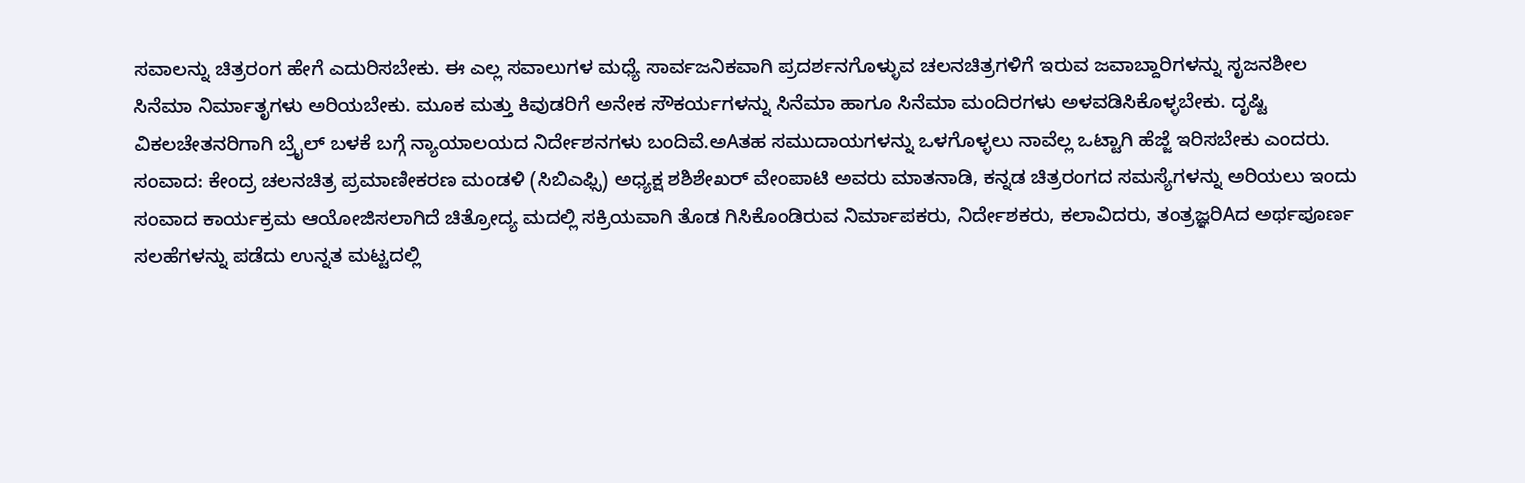ಸವಾಲನ್ನು ಚಿತ್ರರಂಗ ಹೇಗೆ ಎದುರಿಸಬೇಕು. ಈ ಎಲ್ಲ ಸವಾಲುಗಳ ಮಧ್ಯೆ ಸಾರ್ವಜನಿಕವಾಗಿ ಪ್ರದರ್ಶನಗೊಳ್ಳುವ ಚಲನಚಿತ್ರಗಳಿಗೆ ಇರುವ ಜವಾಬ್ದಾರಿಗಳನ್ನು ಸೃಜನಶೀಲ ಸಿನೆಮಾ ನಿರ್ಮಾತೃಗಳು ಅರಿಯಬೇಕು. ಮೂಕ ಮತ್ತು ಕಿವುಡರಿಗೆ ಅನೇಕ ಸೌಕರ್ಯಗಳನ್ನು ಸಿನೆಮಾ ಹಾಗೂ ಸಿನೆಮಾ ಮಂದಿರಗಳು ಅಳವಡಿಸಿಕೊಳ್ಳಬೇಕು. ದೃಷ್ಟಿ ವಿಕಲಚೇತನರಿಗಾಗಿ ಬ್ರೈಲ್ ಬಳಕೆ ಬಗ್ಗೆ ನ್ಯಾಯಾಲಯದ ನಿರ್ದೇಶನಗಳು ಬಂದಿವೆ.ಅAತಹ ಸಮುದಾಯಗಳನ್ನು ಒಳಗೊಳ್ಳಲು ನಾವೆಲ್ಲ ಒಟ್ಟಾಗಿ ಹೆಜ್ಜೆ ಇರಿಸಬೇಕು ಎಂದರು.
ಸಂವಾದ: ಕೇಂದ್ರ ಚಲನಚಿತ್ರ ಪ್ರಮಾಣೀಕರಣ ಮಂಡಳಿ (ಸಿಬಿಎಫ್ಸಿ) ಅಧ್ಯಕ್ಷ ಶಶಿಶೇಖರ್ ವೇಂಪಾಟಿ ಅವರು ಮಾತನಾಡಿ, ಕನ್ನಡ ಚಿತ್ರರಂಗದ ಸಮಸ್ಯೆಗಳನ್ನು ಅರಿಯಲು ಇಂದು ಸಂವಾದ ಕಾರ್ಯಕ್ರಮ ಆಯೋಜಿಸಲಾಗಿದೆ ಚಿತ್ರೋದ್ಯ ಮದಲ್ಲಿ ಸಕ್ರಿಯವಾಗಿ ತೊಡ ಗಿಸಿಕೊಂಡಿರುವ ನಿರ್ಮಾಪಕರು, ನಿರ್ದೇಶಕರು, ಕಲಾವಿದರು, ತಂತ್ರಜ್ಞರಿAದ ಅರ್ಥಪೂರ್ಣ ಸಲಹೆಗಳನ್ನು ಪಡೆದು ಉನ್ನತ ಮಟ್ಟದಲ್ಲಿ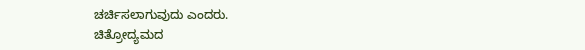ಚರ್ಚಿಸಲಾಗುವುದು ಎಂದರು.
ಚಿತ್ರೋದ್ಯಮದ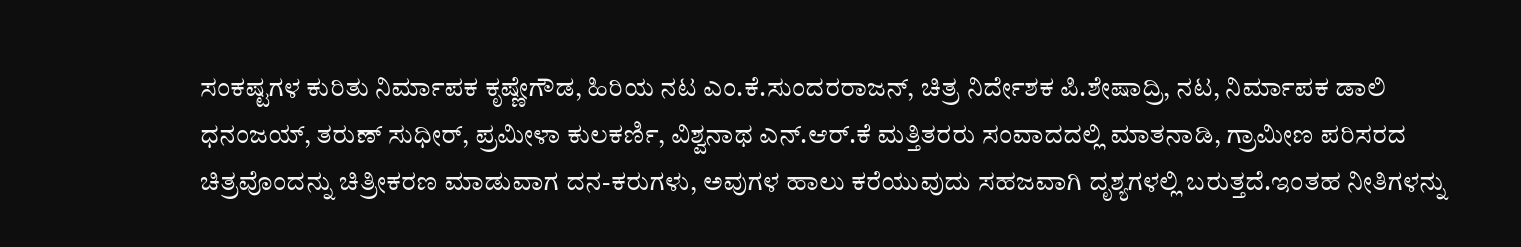ಸಂಕಷ್ಟಗಳ ಕುರಿತು ನಿರ್ಮಾಪಕ ಕೃಷ್ಣೇಗೌಡ, ಹಿರಿಯ ನಟ ಎಂ.ಕೆ.ಸುಂದರರಾಜನ್, ಚಿತ್ರ ನಿರ್ದೇಶಕ ಪಿ.ಶೇಷಾದ್ರಿ, ನಟ, ನಿರ್ಮಾಪಕ ಡಾಲಿ ಧನಂಜಯ್, ತರುಣ್ ಸುಧೀರ್, ಪ್ರಮೀಳಾ ಕುಲಕರ್ಣಿ, ವಿಶ್ವನಾಥ ಎನ್.ಆರ್.ಕೆ ಮತ್ತಿತರರು ಸಂವಾದದಲ್ಲಿ ಮಾತನಾಡಿ, ಗ್ರಾಮೀಣ ಪರಿಸರದ ಚಿತ್ರವೊಂದನ್ನು ಚಿತ್ರೀಕರಣ ಮಾಡುವಾಗ ದನ-ಕರುಗಳು, ಅವುಗಳ ಹಾಲು ಕರೆಯುವುದು ಸಹಜವಾಗಿ ದೃಶ್ಯಗಳಲ್ಲಿ ಬರುತ್ತದೆ.ಇಂತಹ ನೀತಿಗಳನ್ನು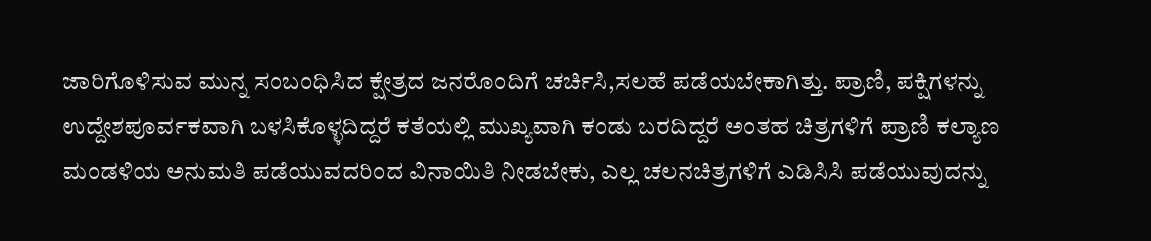ಜಾರಿಗೊಳಿಸುವ ಮುನ್ನ ಸಂಬಂಧಿಸಿದ ಕ್ಷೇತ್ರದ ಜನರೊಂದಿಗೆ ಚರ್ಚಿಸಿ,ಸಲಹೆ ಪಡೆಯಬೇಕಾಗಿತ್ತು. ಪ್ರಾಣಿ, ಪಕ್ಷಿಗಳನ್ನು ಉದ್ದೇಶಪೂರ್ವಕವಾಗಿ ಬಳಸಿಕೊಳ್ಳದಿದ್ದರೆ ಕತೆಯಲ್ಲಿ ಮುಖ್ಯವಾಗಿ ಕಂಡು ಬರದಿದ್ದರೆ ಅಂತಹ ಚಿತ್ರಗಳಿಗೆ ಪ್ರಾಣಿ ಕಲ್ಯಾಣ ಮಂಡಳಿಯ ಅನುಮತಿ ಪಡೆಯುವದರಿಂದ ವಿನಾಯಿತಿ ನೀಡಬೇಕು, ಎಲ್ಲ ಚಲನಚಿತ್ರಗಳಿಗೆ ಎಡಿಸಿಸಿ ಪಡೆಯುವುದನ್ನು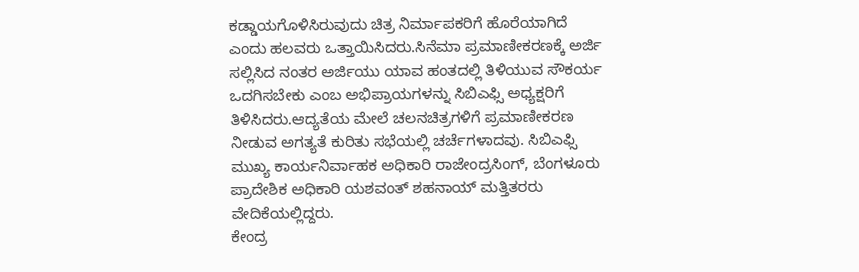ಕಡ್ಡಾಯಗೊಳಿಸಿರುವುದು ಚಿತ್ರ ನಿರ್ಮಾಪಕರಿಗೆ ಹೊರೆಯಾಗಿದೆ ಎಂದು ಹಲವರು ಒತ್ತಾಯಿಸಿದರು.ಸಿನೆಮಾ ಪ್ರಮಾಣೀಕರಣಕ್ಕೆ ಅರ್ಜಿ ಸಲ್ಲಿಸಿದ ನಂತರ ಅರ್ಜಿಯು ಯಾವ ಹಂತದಲ್ಲಿ ತಿಳಿಯುವ ಸೌಕರ್ಯ ಒದಗಿಸಬೇಕು ಎಂಬ ಅಭಿಪ್ರಾಯಗಳನ್ನು ಸಿಬಿಎಫ್ಸಿ ಅಧ್ಯಕ್ಷರಿಗೆ ತಿಳಿಸಿದರು.ಆದ್ಯತೆಯ ಮೇಲೆ ಚಲನಚಿತ್ರಗಳಿಗೆ ಪ್ರಮಾಣೀಕರಣ ನೀಡುವ ಅಗತ್ಯತೆ ಕುರಿತು ಸಭೆಯಲ್ಲಿ ಚರ್ಚೆಗಳಾದವು. ಸಿಬಿಎಫ್ಸಿ ಮುಖ್ಯ ಕಾರ್ಯನಿರ್ವಾಹಕ ಅಧಿಕಾರಿ ರಾಜೇಂದ್ರಸಿಂಗ್, ಬೆಂಗಳೂರು ಪ್ರಾದೇಶಿಕ ಅಧಿಕಾರಿ ಯಶವಂತ್ ಶಹನಾಯ್ ಮತ್ತಿತರರು ವೇದಿಕೆಯಲ್ಲಿದ್ದರು.
ಕೇಂದ್ರ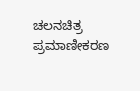ಚಲನಚಿತ್ರ ಪ್ರಮಾಣೀಕರಣ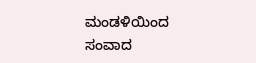ಮಂಡಳಿಯಿಂದ ಸಂವಾದ